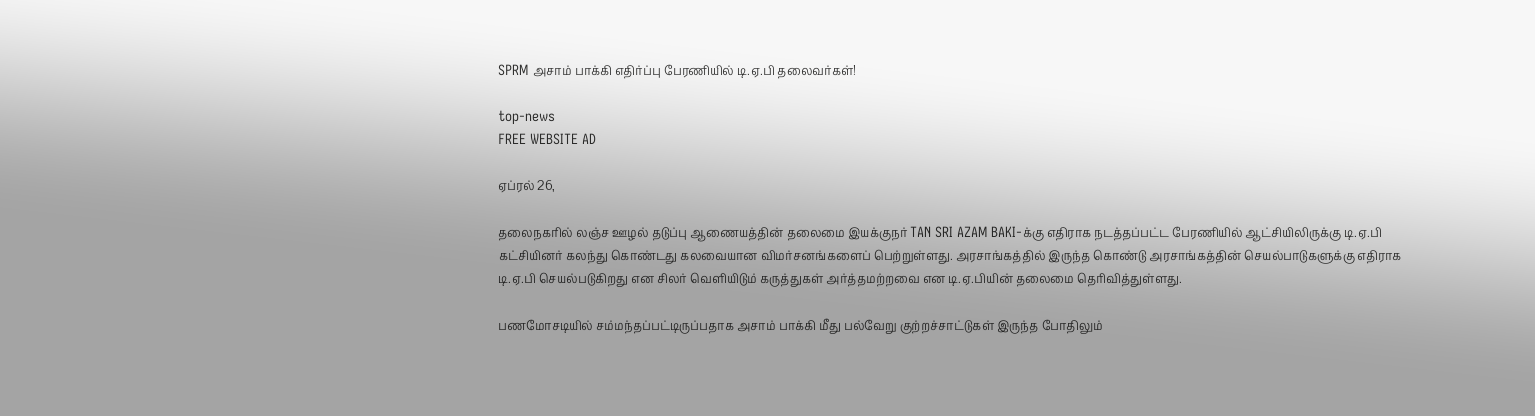SPRM அசாம் பாக்கி எதிர்ப்பு பேரணியில் டி.ஏ.பி தலைவர்கள்!

top-news
FREE WEBSITE AD

ஏப்ரல் 26,

தலைநகரில் லஞ்ச ஊழல் தடுப்பு ஆணையத்தின் தலைமை இயக்குநர் TAN SRI AZAM BAKI-க்கு எதிராக நடத்தப்பட்ட பேரணியில் ஆட்சியிலிருக்கு டி.ஏ.பி கட்சியினர் கலந்து கொண்டது கலவையான விமர்சனங்களைப் பெற்றுள்ளது. அரசாங்கத்தில் இருந்த கொண்டு அரசாங்கத்தின் செயல்பாடுகளுக்கு எதிராக டி.ஏ.பி செயல்படுகிறது என சிலர் வெளியிடும் கருத்துகள் அர்த்தமற்றவை என டி.ஏ.பியின் தலைமை தெரிவித்துள்ளது.

பணமோசடியில் சம்மந்தப்பட்டிருப்பதாக அசாம் பாக்கி மீது பல்வேறு குற்றச்சாட்டுகள் இருந்த போதிலும்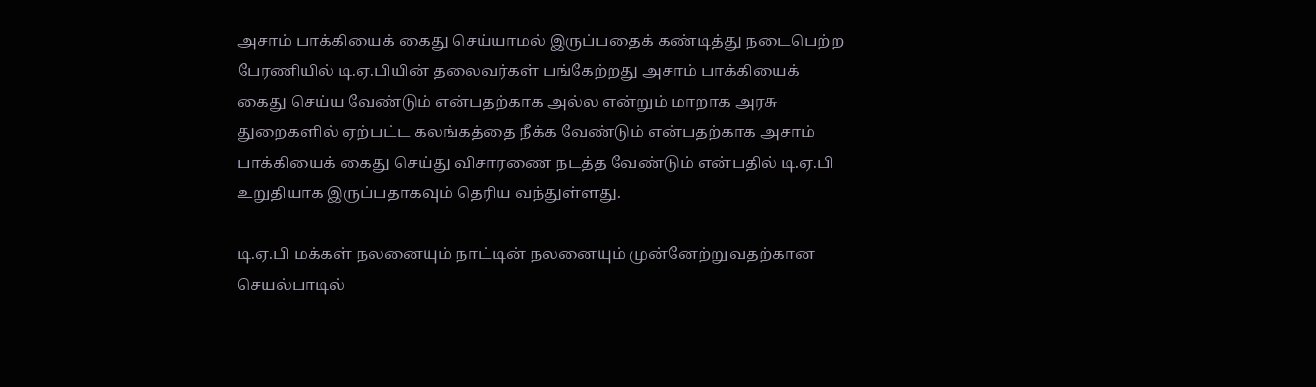அசாம் பாக்கியைக் கைது செய்யாமல் இருப்பதைக் கண்டித்து நடைபெற்ற பேரணியில் டி.ஏ.பியின் தலைவர்கள் பங்கேற்றது அசாம் பாக்கியைக் கைது செய்ய வேண்டும் என்பதற்காக அல்ல என்றும் மாறாக அரசு துறைகளில் ஏற்பட்ட கலங்கத்தை நீக்க வேண்டும் என்பதற்காக அசாம் பாக்கியைக் கைது செய்து விசாரணை நடத்த வேண்டும் என்பதில் டி.ஏ.பி உறுதியாக இருப்பதாகவும் தெரிய வந்துள்ளது.

டி.ஏ.பி மக்கள் நலனையும் நாட்டின் நலனையும் முன்னேற்றுவதற்கான செயல்பாடில்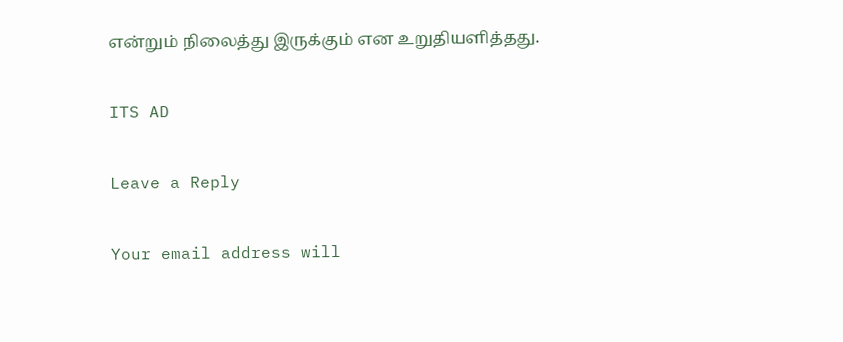என்றும் நிலைத்து இருக்கும் என உறுதியளித்தது.

ITS AD

Leave a Reply

Your email address will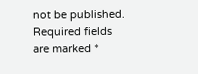not be published. Required fields are marked *